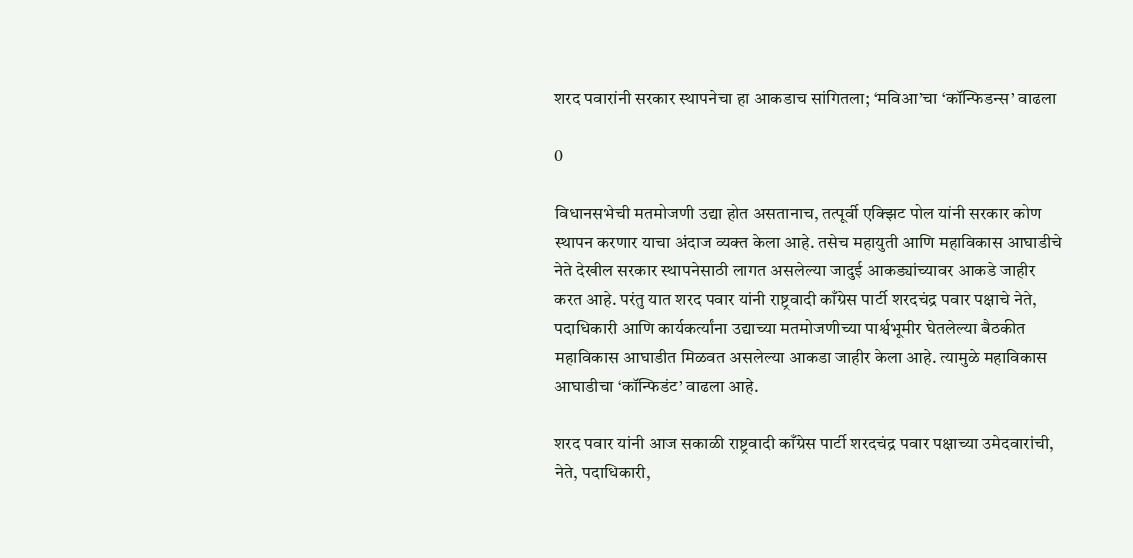शरद पवारांनी सरकार स्थापनेचा हा आकडाच सांगितला; ‘मविआ’चा ‘कॉन्फिडन्स’ वाढला

0

विधानसभेची मतमोजणी उद्या होत असतानाच, तत्पूर्वी एक्झिट पोल यांनी सरकार कोण स्थापन करणार याचा अंदाज व्यक्त केला आहे. तसेच महायुती आणि महाविकास आघाडीचे नेते देखील सरकार स्थापनेसाठी लागत असलेल्या जादुई आकड्यांच्यावर आकडे जाहीर करत आहे. परंतु यात शरद पवार यांनी राष्ट्रवादी काँग्रेस पार्टी शरदचंद्र पवार पक्षाचे नेते, पदाधिकारी आणि कार्यकर्त्यांना उद्याच्या मतमोजणीच्या पार्श्वभूमीर घेतलेल्या बैठकीत महाविकास आघाडीत मिळवत असलेल्या आकडा जाहीर केला आहे. त्यामुळे महाविकास आघाडीचा ‘कॉन्फिडंट’ वाढला आहे.

शरद पवार यांनी आज सकाळी राष्ट्रवादी काँग्रेस पार्टी शरदचंद्र पवार पक्षाच्या उमेदवारांची, नेते, पदाधिकारी,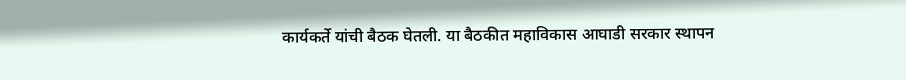कार्यकर्ते यांची बैठक घेतली. या बैठकीत महाविकास आघाडी सरकार स्थापन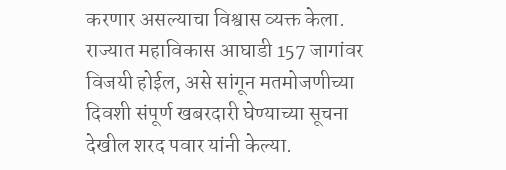करणार असल्याचा विश्वास व्यक्त केला. राज्यात महाविकास आघाडी 157 जागांवर विजयी होईल, असे सांगून मतमोजणीच्या दिवशी संपूर्ण खबरदारी घेण्याच्या सूचना देखील शरद पवार यांनी केल्या.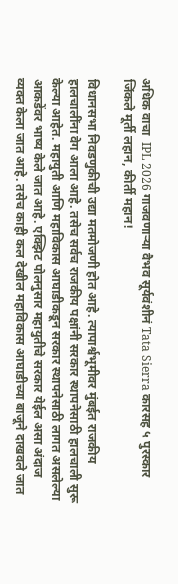अधिक वाचा  IPL 2026 गाजवणाऱ्या वैभव सूर्यवंशीनं Tata Sierra कारसह ५ पुरस्कार जिंकले मूर्ती लहान, कीर्ती महान!

विधानसभा निवडणुकीची उद्या मतमोजणी होत आहे. त्यापार्श्वभूमीवर मुंबईत राजकीय हालचालींना वेग आला आहे. तसेच सर्वच राजकीय पक्षांनी सरकार स्थापनेसाठी हालचाली सुरू केल्या आहेत. महायुती आणि महाविकास आघाडीकडून सरकार स्थापनेसाठी लागत असलेल्या आकडेंवर भाष्य केले जात आहे. एक्झिट पोलनुसार महायुतीचे सरकार येईल असा अंदाज व्यक्त केला जात आहे. तसेच काही कल देखील महाविकास आघाडीच्या बाजूने दाखवले जात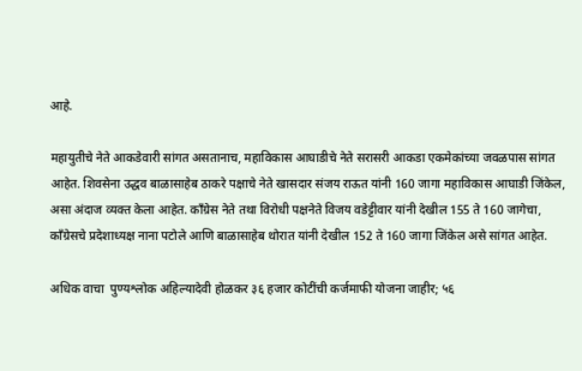आहे.

महायुतीचे नेते आकडेवारी सांगत असतानाच, महाविकास आघाडीचे नेते सरासरी आकडा एकमेकांच्या जवळपास सांगत आहेत. शिवसेना उद्धव बाळासाहेब ठाकरे पक्षाचे नेते खासदार संजय राऊत यांनी 160 जागा महाविकास आघाडी जिंकेल, असा अंदाज व्यक्त केला आहेत. काँग्रेस नेते तथा विरोधी पक्षनेते विजय वडेट्टीवार यांनी देखील 155 ते 160 जागेचा, काँग्रेसचे प्रदेशाध्यक्ष नाना पटोले आणि बाळासाहेब थोरात यांनी देखील 152 ते 160 जागा जिंकेल असे सांगत आहेत.

अधिक वाचा  पुण्यश्लोक अहिल्यादेवी होळकर ३६ हजार कोटींची कर्जमाफी योजना जाहीर; ५६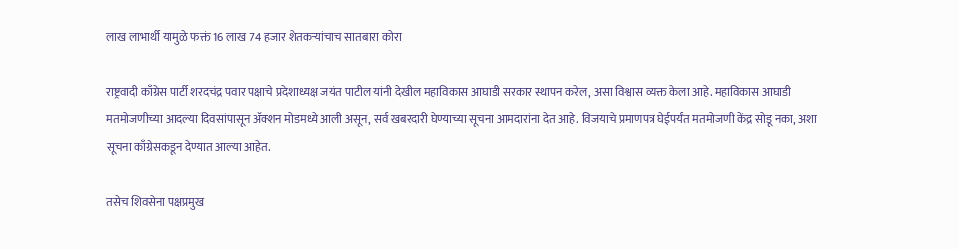लाख लाभार्थी यामुळे फक्तं 16 लाख 74 हजार शेतकऱ्यांचाच सातबारा कोरा

राष्ट्रवादी काँग्रेस पार्टी शरदचंद्र पवार पक्षाचे प्रदेशाध्यक्ष जयंत पाटील यांनी देखील महाविकास आघाडी सरकार स्थापन करेल, असा विश्वास व्यक्त केला आहे. महाविकास आघाडी मतमोजणीच्या आदल्या दिवसांपासून अ‍ॅक्शन मोडमध्ये आली असून, सर्व खबरदारी घेण्याच्या सूचना आमदारांना देत आहे. विजयाचे प्रमाणपत्र घेईपर्यंत मतमोजणी केंद्र सोडू नका, अशा सूचना काँग्रेसकडून देण्यात आल्या आहेत.

तसेच शिवसेना पक्षप्रमुख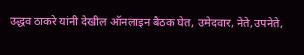उद्धव ठाकरे यांनी देखील ऑनलाइन बैठक घेत, उमेदवार, नेते,उपनेते,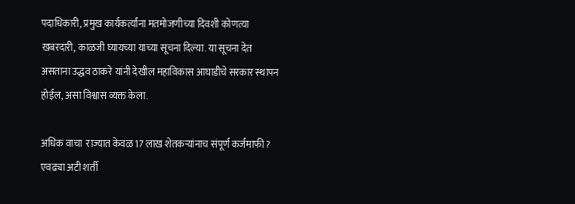पदाधिकारी, प्रमुख कार्यकर्त्यांना मतमोजणीच्या दिवशी कोणत्या खबरदारी, काळजी घ्यायच्या याच्या सूचना दिल्या. या सूचना देत असताना उद्धव ठाकरे यांनी देखील महाविकास आघाडीचे सरकार स्थापन होईल, असा विश्वास व्यक्त केला.

अधिक वाचा  राज्यात केवळ 17 लाख शेतकऱ्यांनाच संपूर्ण कर्जमाफी? एवढ्या अटी शर्ती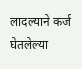लादल्याने कर्ज घेतलेल्या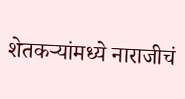शेतकऱ्यांमध्ये नाराजीचं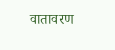वातावरण